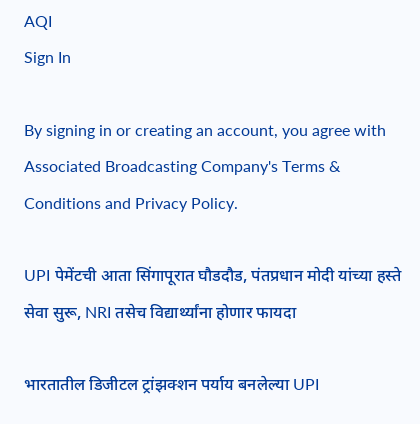AQI
Sign In

By signing in or creating an account, you agree with Associated Broadcasting Company's Terms & Conditions and Privacy Policy.

UPI पेमेंटची आता सिंगापूरात घौडदौड, पंतप्रधान मोदी यांच्या हस्ते सेवा सुरू, NRI तसेच विद्यार्थ्यांना होणार फायदा

भारतातील डिजीटल ट्रांझक्शन पर्याय बनलेल्या UPI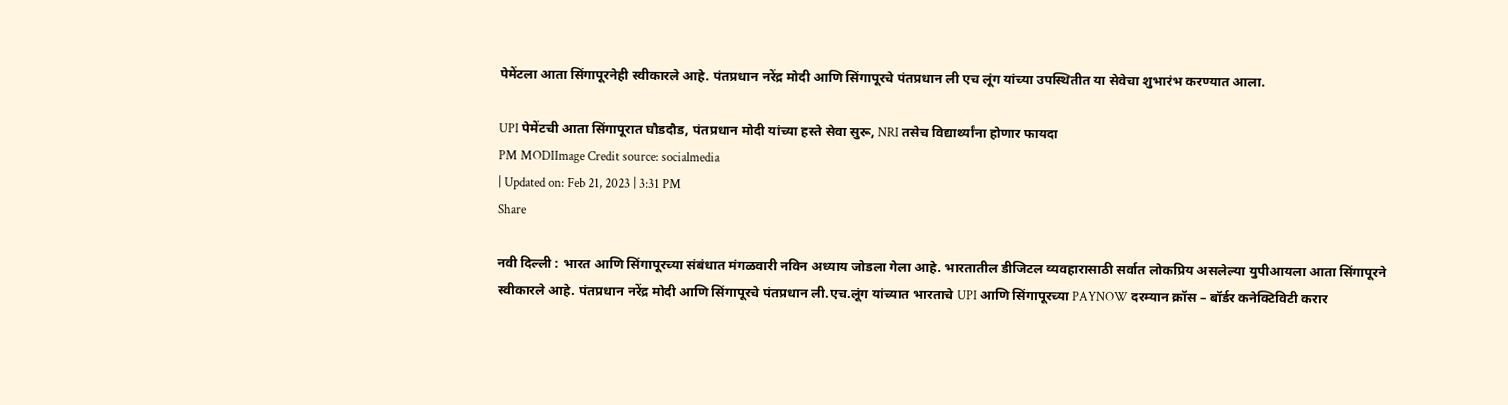पेमेंटला आता सिंगापूरनेही स्वीकारले आहे. पंतप्रधान नरेंद्र मोदी आणि सिंगापूरचे पंतप्रधान ली एच लूंग यांच्या उपस्थितीत या सेवेचा शुभारंभ करण्यात आला.

UPI पेमेंटची आता सिंगापूरात घौडदौड, पंतप्रधान मोदी यांच्या हस्ते सेवा सुरू, NRI तसेच विद्यार्थ्यांना होणार फायदा
PM MODIImage Credit source: socialmedia
| Updated on: Feb 21, 2023 | 3:31 PM
Share

नवी दिल्ली : भारत आणि सिंगापूरच्या संबंधात मंगळवारी नविन अध्याय जोडला गेला आहे. भारतातील डीजिटल व्यवहारासाठी सर्वात लोकप्रिय असलेल्या युपीआयला आता सिंगापूरने स्वीकारले आहे. पंतप्रधान नरेंद्र मोदी आणि सिंगापूरचे पंतप्रधान ली.एच.लूंग यांच्यात भारताचे UPI आणि सिंगापूरच्या PAYNOW दरम्यान क्रॉस – बॉर्डर कनेक्टिविटी करार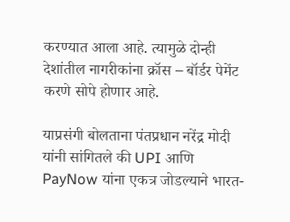करण्यात आला आहे. त्यामुळे दोन्ही देशांतील नागरीकांना क्रॉस – बॉर्डर पेमेंट करणे सोपे होणार आहे.

याप्रसंगी बोलताना पंतप्रधान नरेंद्र मोदी यांनी सांगितले की UPI आणि PayNow यांना एकत्र जोडल्याने भारत-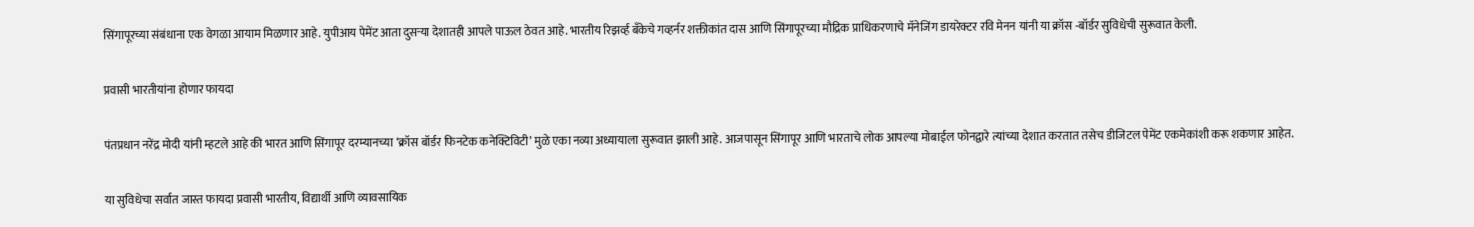सिंगापूरच्या संबंधाना एक वेगळा आयाम मिळणार आहे. युपीआय पेमेंट आता दुसऱ्या देशातही आपले पाऊल ठेवत आहे. भारतीय रिझर्व्ह बॅंकेचे गव्हर्नर शक्तीकांत दास आणि सिंगापूरच्या मौद्रिक प्राधिकरणाचे मॅनेजिंग डायरेक्टर रवि मेनन यांनी या क्रॉस -बॉर्डर सुविधेची सुरूवात केली.

प्रवासी भारतीयांना होणार फायदा

पंतप्रधान नरेंद्र मोदी यांनी म्हटले आहे की भारत आणि सिंगापूर दरम्यानच्या ‘क्रॉस बॉर्डर फिनटेक कनेक्टिविटी’ मुळे एका नव्या अध्यायाला सुरूवात झाली आहे. आजपासून सिंगापूर आणि भारताचे लोक आपल्या मोबाईल फोनद्वारे त्यांच्या देशात करतात तसेच डीजिटल पेमेंट एकमेकांशी करू शकणार आहेत.

या सुविधेचा सर्वात जास्त फायदा प्रवासी भारतीय, विद्यार्थी आणि व्यावसायिक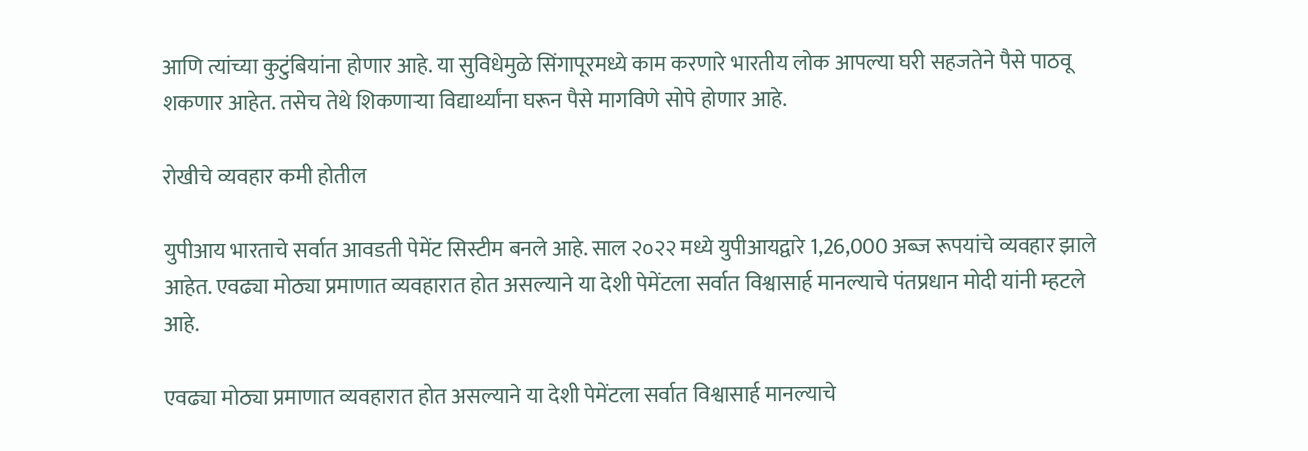आणि त्यांच्या कुटुंबियांना होणार आहे. या सुविधेमुळे सिंगापूरमध्ये काम करणारे भारतीय लोक आपल्या घरी सहजतेने पैसे पाठवू शकणार आहेत. तसेच तेथे शिकणाऱ्या विद्यार्थ्यांना घरून पैसे मागविणे सोपे होणार आहे.

रोखीचे व्यवहार कमी होतील

युपीआय भारताचे सर्वात आवडती पेमेंट सिस्टीम बनले आहे. साल २०२२ मध्ये युपीआयद्वारे 1,26,000 अब्ज रूपयांचे व्यवहार झाले आहेत. एवढ्या मोठ्या प्रमाणात व्यवहारात होत असल्याने या देशी पेमेंटला सर्वात विश्वासार्ह मानल्याचे पंतप्रधान मोदी यांनी म्हटले आहे.

एवढ्या मोठ्या प्रमाणात व्यवहारात होत असल्याने या देशी पेमेंटला सर्वात विश्वासार्ह मानल्याचे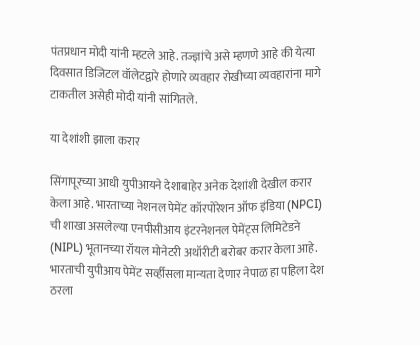पंतप्रधान मोदी यांनी म्हटले आहे. तज्ज्ञांचे असे म्हणणे आहे की येत्या दिवसात डिजिटल वॉलेटद्वारे होणारे व्यवहार रोखीच्या व्यवहारांना मागे टाकतील असेही मोदी यांनी सांगितले.

या देशांशी झाला करार

सिंगापूरच्या आधी युपीआयने देशाबाहेर अनेक देशांशी देखील करार केला आहे. भारताच्या नेशनल पेमेंट कॉरपोरेशन ऑफ इंडिया (NPCI) ची शाखा असलेल्या एनपीसीआय इंटरनेशनल पेमेंट्स लिमिटेडने (NIPL) भूतानच्या रॉयल मोनेटरी अथॉरीटी बरोबर करार केला आहे. भारताची युपीआय पेमेंट सर्व्हीसला मान्यता देणार नेपाळ हा पहिला देश ठरला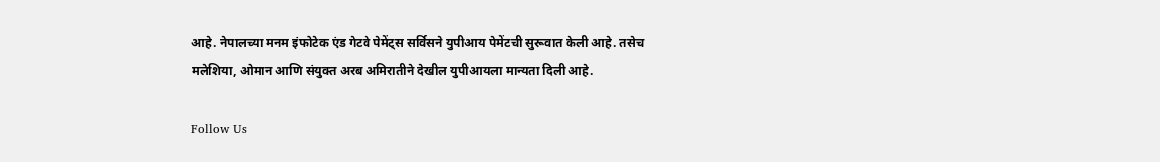आहे. नेपालच्या मनम इंफोटेक एंड गेटवे पेमेंट्स सर्विसने युपीआय पेमेंटची सुरूवात केली आहे. तसेच मलेशिया, ओमान आणि संयुक्त अरब अमिरातीने देखील युपीआयला मान्यता दिली आहे.

Follow Us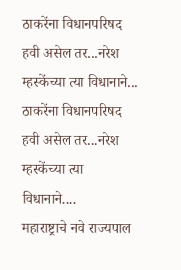ठाकरेंना विधानपरिषद हवी असेल तर...नरेश म्हस्केंच्या त्या विधानाने...
ठाकरेंना विधानपरिषद हवी असेल तर...नरेश म्हस्केंच्या त्या विधानाने....
महाराष्ट्राचे नवे राज्यपाल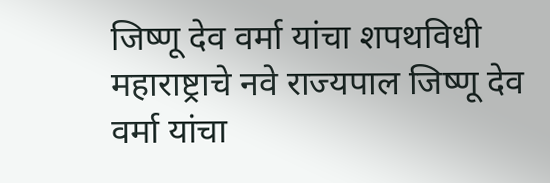जिष्णू देव वर्मा यांचा शपथविधी
महाराष्ट्राचे नवे राज्यपाल जिष्णू देव वर्मा यांचा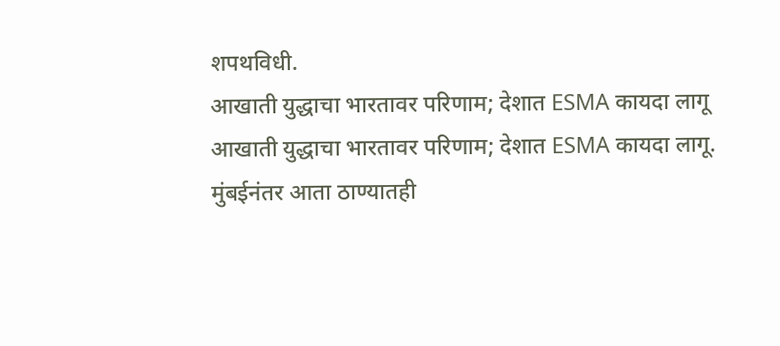शपथविधी.
आखाती युद्धाचा भारतावर परिणाम; देशात ESMA कायदा लागू
आखाती युद्धाचा भारतावर परिणाम; देशात ESMA कायदा लागू.
मुंबईनंतर आता ठाण्यातही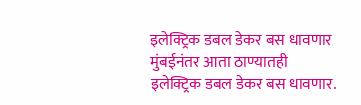इलेक्ट्रिक डबल डेकर बस धावणार
मुंबईनंतर आता ठाण्यातही इलेक्ट्रिक डबल डेकर बस धावणार.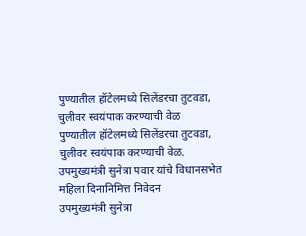पुण्यातील हॉटेलमध्ये सिलेंडरचा तुटवडा, चुलीवर स्वयंपाक करण्याची वेळ
पुण्यातील हॉटेलमध्ये सिलेंडरचा तुटवडा, चुलीवर स्वयंपाक करण्याची वेळ.
उपमुख्यमंत्री सुनेत्रा पवार यांचे विधानसभेत महिला दिनानिमित्त निवेदन
उपमुख्यमंत्री सुनेत्रा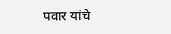पवार यांचे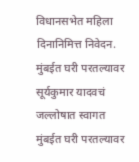विधानसभेत महिला दिनानिमित्त निवेदन.
मुंबईत घरी परतल्यावर सूर्यकुमार यादवचं जल्लोषात स्वागत
मुंबईत घरी परतल्यावर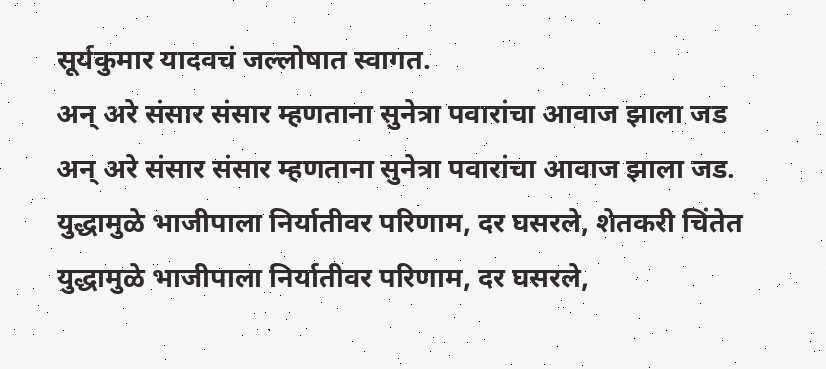सूर्यकुमार यादवचं जल्लोषात स्वागत.
अन् अरे संसार संसार म्हणताना सुनेत्रा पवारांचा आवाज झाला जड
अन् अरे संसार संसार म्हणताना सुनेत्रा पवारांचा आवाज झाला जड.
युद्धामुळे भाजीपाला निर्यातीवर परिणाम, दर घसरले, शेतकरी चिंतेत
युद्धामुळे भाजीपाला निर्यातीवर परिणाम, दर घसरले,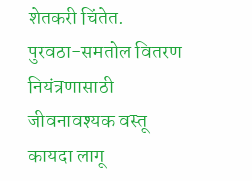शेतकरी चिंतेत.
पुरवठा-समतोल वितरण नियंत्रणासाठी जीवनावश्यक वस्तू कायदा लागू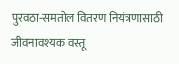पुरवठा-समतोल वितरण नियंत्रणासाठी जीवनावश्यक वस्तू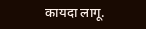कायदा लागू.